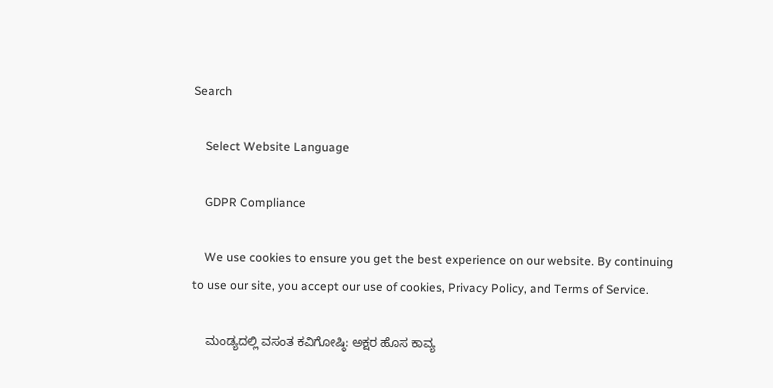Search

    Select Website Language

    GDPR Compliance

    We use cookies to ensure you get the best experience on our website. By continuing to use our site, you accept our use of cookies, Privacy Policy, and Terms of Service.

    ಮಂಡ್ಯದಲ್ಲಿ ವಸಂತ ಕವಿಗೋಷ್ಠಿ: ಅಕ್ಷರ ಹೊಸ ಕಾವ್ಯ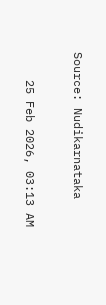Source: Nudikarnataka

    25 Feb 2026, 03:13 AM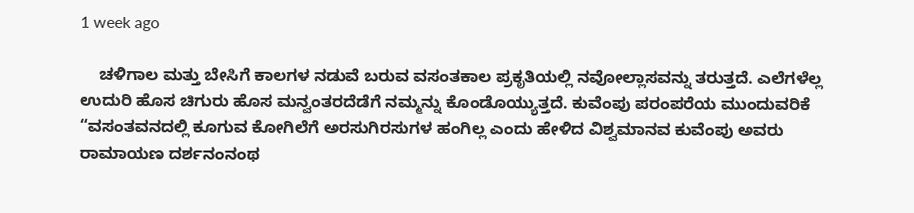1 week ago

    ಚಳಿಗಾಲ ಮತ್ತು ಬೇಸಿಗೆ ಕಾಲಗಳ ನಡುವೆ ಬರುವ ವಸಂತಕಾಲ ಪ್ರಕೃತಿಯಲ್ಲಿ ನವೋಲ್ಲಾಸವನ್ನು ತರುತ್ತದೆ. ಎಲೆಗಳೆಲ್ಲ ಉದುರಿ ಹೊಸ ಚಿಗುರು ಹೊಸ ಮನ್ವಂತರದೆಡೆಗೆ ನಮ್ಮನ್ನು ಕೊಂಡೊಯ್ಯುತ್ತದೆ. ಕುವೆಂಪು ಪರಂಪರೆಯ ಮುಂದುವರಿಕೆ “ವಸಂತವನದಲ್ಲಿ ಕೂಗುವ ಕೋಗಿಲೆಗೆ ಅರಸುಗಿರಸುಗಳ ಹಂಗಿಲ್ಲ ಎಂದು ಹೇಳಿದ ವಿಶ್ವಮಾನವ ಕುವೆಂಪು ಅವರು ರಾಮಾಯಣ ದರ್ಶನಂನಂಥ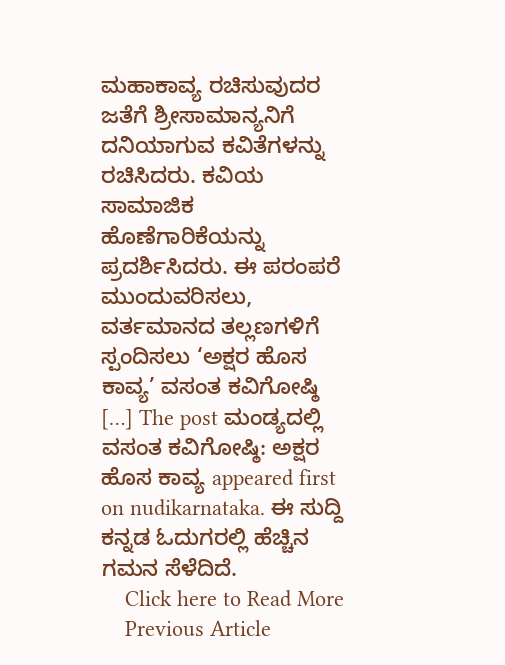ಮಹಾಕಾವ್ಯ ರಚಿಸುವುದರ ಜತೆಗೆ ಶ್ರೀಸಾಮಾನ್ಯನಿಗೆ ದನಿಯಾಗುವ ಕವಿತೆಗಳನ್ನು ರಚಿಸಿದರು. ಕವಿಯ ಸಾಮಾಜಿಕ ಹೊಣೆಗಾರಿಕೆಯನ್ನು ಪ್ರದರ್ಶಿಸಿದರು. ಈ ಪರಂಪರೆ ಮುಂದುವರಿಸಲು, ವರ್ತಮಾನದ ತಲ್ಲಣಗಳಿಗೆ ಸ್ಪಂದಿಸಲು ‘ಅಕ್ಷರ ಹೊಸ ಕಾವ್ಯ’ ವಸಂತ ಕವಿಗೋಷ್ಠಿ […] The post ಮಂಡ್ಯದಲ್ಲಿ ವಸಂತ ಕವಿಗೋಷ್ಠಿ: ಅಕ್ಷರ ಹೊಸ ಕಾವ್ಯ appeared first on nudikarnataka. ಈ ಸುದ್ದಿ ಕನ್ನಡ ಓದುಗರಲ್ಲಿ ಹೆಚ್ಚಿನ ಗಮನ ಸೆಳೆದಿದೆ.
    Click here to Read More
    Previous Article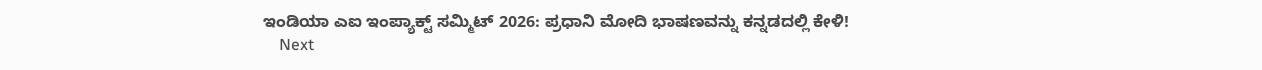ಇಂಡಿಯಾ ಎಐ ಇಂಪ್ಯಾಕ್ಟ್ ಸಮ್ಮಿಟ್ 2026: ಪ್ರಧಾನಿ ಮೋದಿ ಭಾಷಣವನ್ನು ಕನ್ನಡದಲ್ಲಿ ಕೇಳಿ!
    Next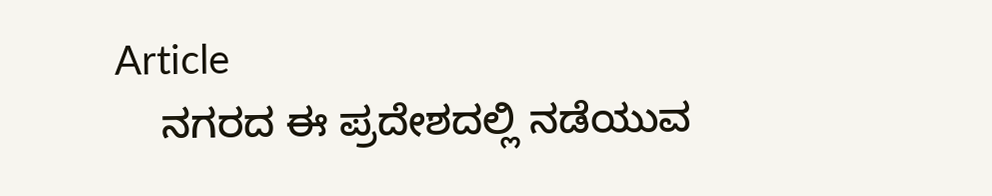Article
    ನಗರದ ಈ ಪ್ರದೇಶದಲ್ಲಿ ನಡೆಯುವ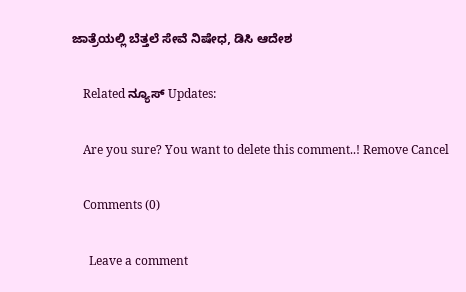ಜಾತ್ರೆಯಲ್ಲಿ ಬೆತ್ತಲೆ ಸೇವೆ ನಿಷೇಧ, ಡಿಸಿ ಆದೇಶ

    Related ನ್ಯೂಸ್ Updates:

    Are you sure? You want to delete this comment..! Remove Cancel

    Comments (0)

      Leave a comment